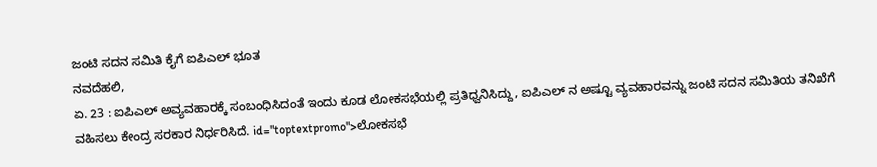ಜಂಟಿ ಸದನ ಸಮಿತಿ ಕೈಗೆ ಐಪಿಎಲ್ ಭೂತ
ನವದೆಹಲಿ,
ಏ. 23 : ಐಪಿಎಲ್ ಅವ್ಯವಹಾರಕ್ಕೆ ಸಂಬಂಧಿಸಿದಂತೆ ಇಂದು ಕೂಡ ಲೋಕಸಭೆಯಲ್ಲಿ ಪ್ರತಿಧ್ವನಿಸಿದ್ದು, ಐಪಿಎಲ್ ನ ಅಷ್ಟೂ ವ್ಯವಹಾರವನ್ನು ಜಂಟಿ ಸದನ ಸಮಿತಿಯ ತನಿಖೆಗೆ ವಹಿಸಲು ಕೇಂದ್ರ ಸರಕಾರ ನಿರ್ಧರಿಸಿದೆ. id="toptextpromo">ಲೋಕಸಭೆ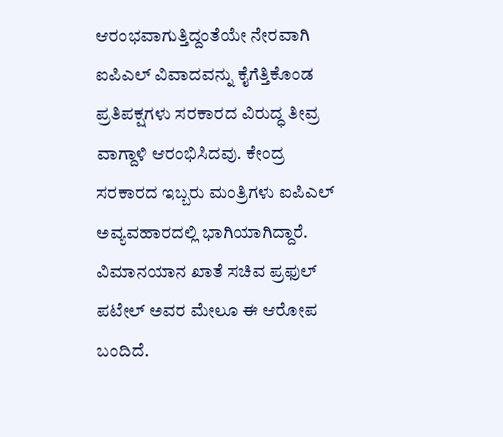ಆರಂಭವಾಗುತ್ತಿದ್ದಂತೆಯೇ ನೇರವಾಗಿ ಐಪಿಎಲ್ ವಿವಾದವನ್ನು ಕೈಗೆತ್ತಿಕೊಂಡ ಪ್ರತಿಪಕ್ಷಗಳು ಸರಕಾರದ ವಿರುದ್ಧ ತೀವ್ರ ವಾಗ್ದಾಳಿ ಆರಂಭಿಸಿದವು. ಕೇಂದ್ರ ಸರಕಾರದ ಇಬ್ಬರು ಮಂತ್ರಿಗಳು ಐಪಿಎಲ್ ಅವ್ಯವಹಾರದಲ್ಲಿ ಭಾಗಿಯಾಗಿದ್ದಾರೆ. ವಿಮಾನಯಾನ ಖಾತೆ ಸಚಿವ ಪ್ರಫುಲ್ ಪಟೇಲ್ ಅವರ ಮೇಲೂ ಈ ಆರೋಪ ಬಂದಿದೆ.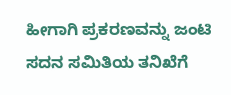ಹೀಗಾಗಿ ಪ್ರಕರಣವನ್ನು ಜಂಟಿ ಸದನ ಸಮಿತಿಯ ತನಿಖೆಗೆ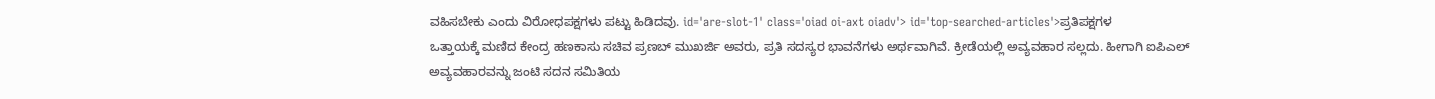ವಹಿಸಬೇಕು ಎಂದು ವಿರೋಧಪಕ್ಷಗಳು ಪಟ್ಟು ಹಿಡಿದವು. id='are-slot-1' class='oiad oi-axt oiadv'> id='top-searched-articles'>ಪ್ರತಿಪಕ್ಷಗಳ
ಒತ್ತಾಯಕ್ಕೆ ಮಣಿದ ಕೇಂದ್ರ ಹಣಕಾಸು ಸಚಿವ ಪ್ರಣಬ್ ಮುಖರ್ಜಿ ಅವರು, ಪ್ರತಿ ಸದಸ್ಯರ ಭಾವನೆಗಳು ಅರ್ಥವಾಗಿವೆ. ಕ್ರೀಡೆಯಲ್ಲಿ ಅವ್ಯವಹಾರ ಸಲ್ಲದು. ಹೀಗಾಗಿ ಐಪಿಎಲ್ ಅವ್ಯವಹಾರವನ್ನು ಜಂಟಿ ಸದನ ಸಮಿತಿಯ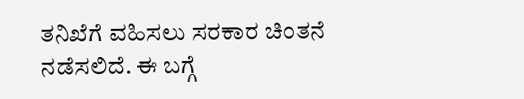ತನಿಖೆಗೆ ವಹಿಸಲು ಸರಕಾರ ಚಿಂತನೆ ನಡೆಸಲಿದೆ. ಈ ಬಗ್ಗೆ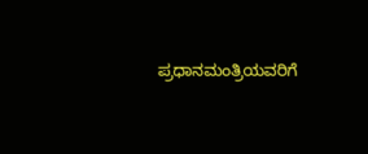ಪ್ರಧಾನಮಂತ್ರಿಯವರಿಗೆ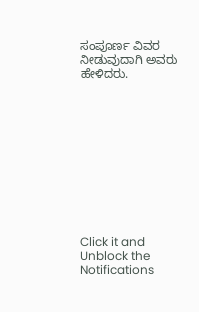ಸಂಪೂರ್ಣ ವಿವರ ನೀಡುವುದಾಗಿ ಅವರು ಹೇಳಿದರು.











Click it and Unblock the Notifications